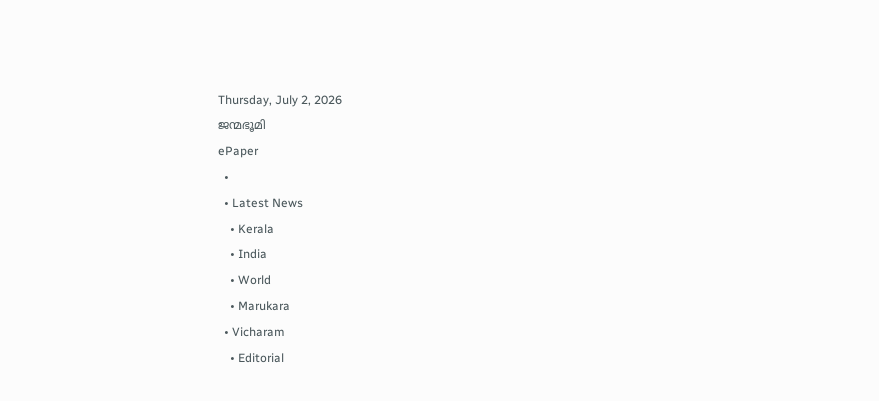Thursday, July 2, 2026
ജന്മഭൂമി
ePaper
  •
  • Latest News
    • Kerala
    • India
    • World
    • Marukara
  • Vicharam
    • Editorial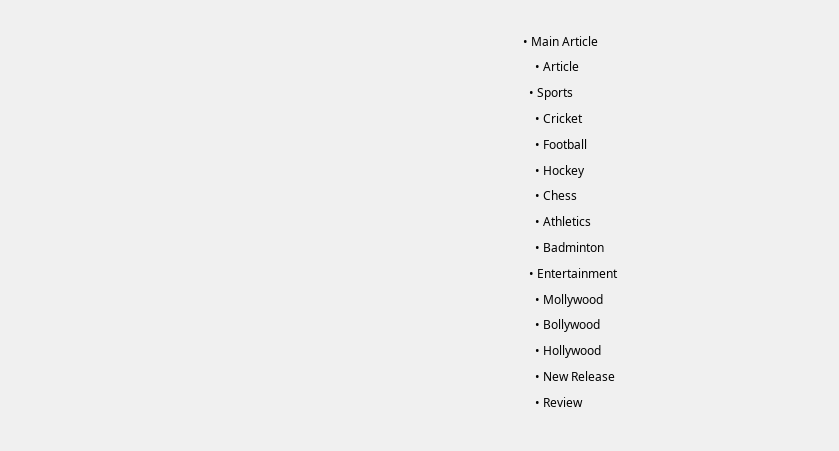• Main Article
    • Article
  • Sports
    • Cricket
    • Football
    • Hockey
    • Chess
    • Athletics
    • Badminton
  • Entertainment
    • Mollywood
    • Bollywood
    • Hollywood
    • New Release
    • Review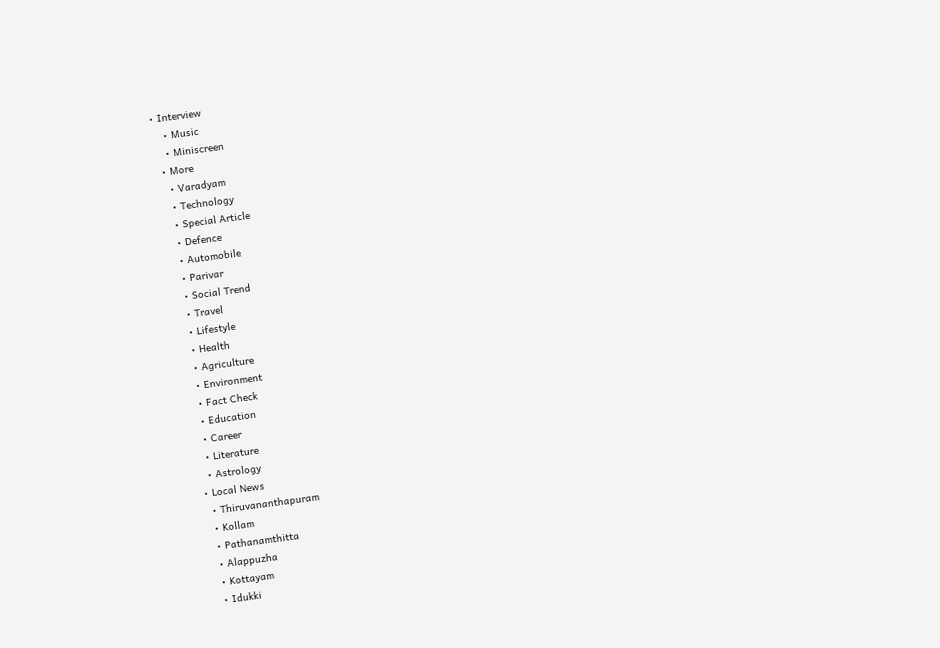• Interview
    • Music
    • Miniscreen
  • More
    • Varadyam
    • Technology
    • Special Article
    • Defence
    • Automobile
    • Parivar
    • Social Trend
    • Travel
    • Lifestyle
    • Health
    • Agriculture
    • Environment
    • Fact Check
    • Education
    • Career
    • Literature
    • Astrology
  • Local News
    • Thiruvananthapuram
    • Kollam
    • Pathanamthitta
    • Alappuzha
    • Kottayam
    • Idukki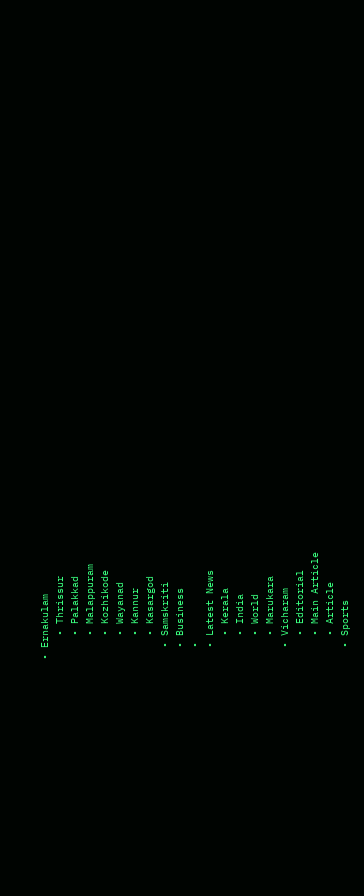• Ernakulam
    • Thrissur
    • Palakkad
    • Malappuram
    • Kozhikode
    • Wayanad
    • Kannur
    • Kasargod
  • Samskriti
  • Business
  •
  • Latest News
    • Kerala
    • India
    • World
    • Marukara
  • Vicharam
    • Editorial
    • Main Article
    • Article
  • Sports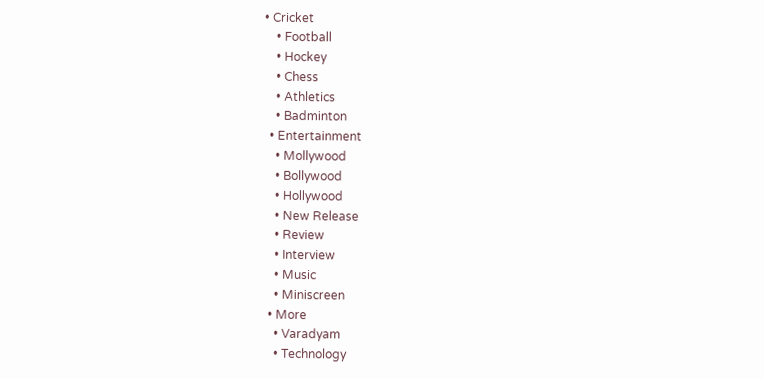• Cricket
    • Football
    • Hockey
    • Chess
    • Athletics
    • Badminton
  • Entertainment
    • Mollywood
    • Bollywood
    • Hollywood
    • New Release
    • Review
    • Interview
    • Music
    • Miniscreen
  • More
    • Varadyam
    • Technology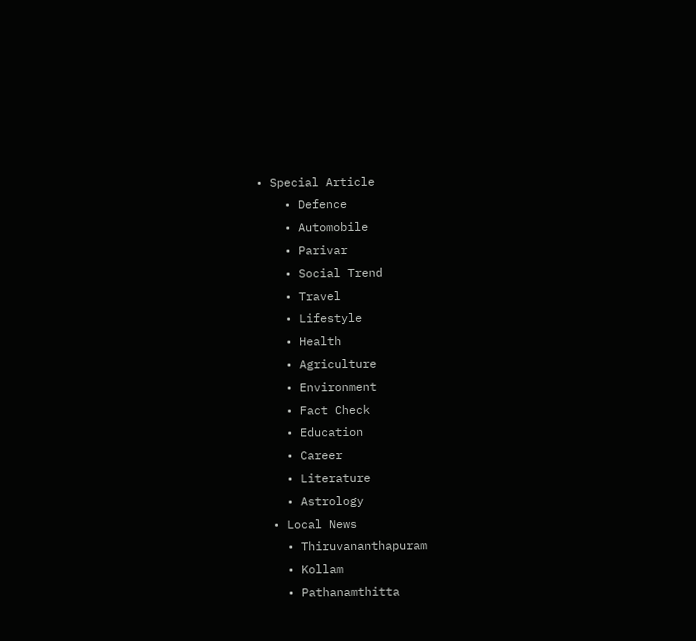• Special Article
    • Defence
    • Automobile
    • Parivar
    • Social Trend
    • Travel
    • Lifestyle
    • Health
    • Agriculture
    • Environment
    • Fact Check
    • Education
    • Career
    • Literature
    • Astrology
  • Local News
    • Thiruvananthapuram
    • Kollam
    • Pathanamthitta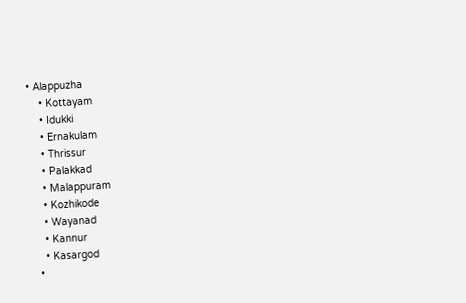• Alappuzha
    • Kottayam
    • Idukki
    • Ernakulam
    • Thrissur
    • Palakkad
    • Malappuram
    • Kozhikode
    • Wayanad
    • Kannur
    • Kasargod
  •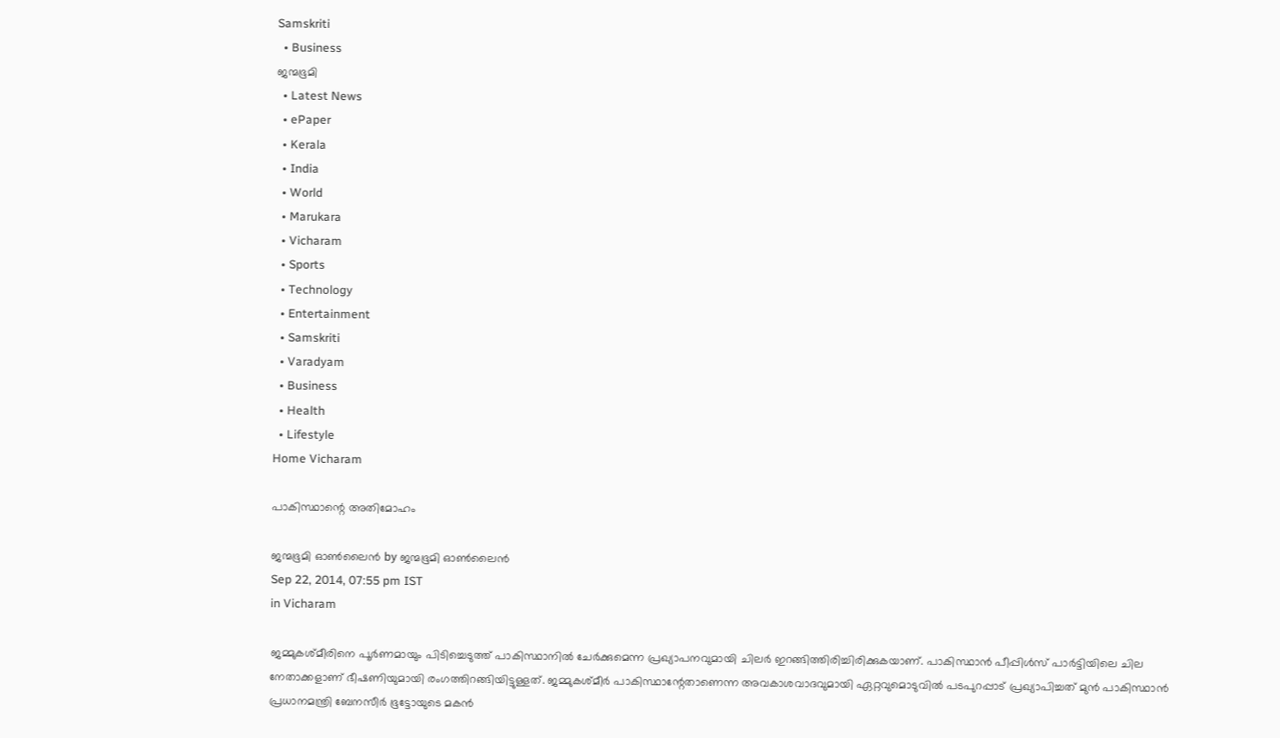Samskriti
  • Business
ജന്മഭൂമി
  • Latest News
  • ePaper
  • Kerala
  • India
  • World
  • Marukara
  • Vicharam
  • Sports
  • Technology
  • Entertainment
  • Samskriti
  • Varadyam
  • Business
  • Health
  • Lifestyle
Home Vicharam

പാകിസ്ഥാന്റെ അതിമോഹം

ജന്മഭൂമി ഓണ്‍ലൈന്‍ by ജന്മഭൂമി ഓണ്‍ലൈന്‍
Sep 22, 2014, 07:55 pm IST
in Vicharam

ജമ്മുകശ്മീരിനെ പൂര്‍ണമായും പിടിച്ചെടുത്ത് പാകിസ്ഥാനില്‍ ചേര്‍ക്കുമെന്ന പ്രഖ്യാപനവുമായി ചിലര്‍ ഇറങ്ങിത്തിരിച്ചിരിക്കുകയാണ്. പാകിസ്ഥാന്‍ പീപ്പിള്‍സ് പാര്‍ട്ടിയിലെ ചില നേതാക്കളാണ് ഭീഷണിയുമായി രംഗത്തിറങ്ങിയിട്ടുള്ളത്. ജമ്മുകശ്മീര്‍ പാകിസ്ഥാന്റേതാണെന്ന അവകാശവാദവുമായി ഏറ്റവുമൊടുവില്‍ പടപുറപ്പാട് പ്രഖ്യാപിച്ചത് മുന്‍ പാകിസ്ഥാന്‍ പ്രധാനമന്ത്രി ബേനസീര്‍ ഭൂട്ടോയുടെ മകന്‍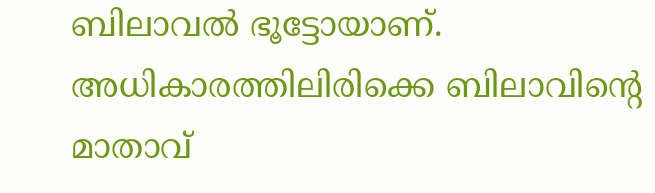ബിലാവല്‍ ഭൂട്ടോയാണ്. അധികാരത്തിലിരിക്കെ ബിലാവിന്റെ മാതാവ്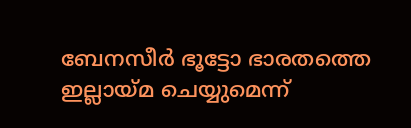ബേനസീര്‍ ഭൂട്ടോ ഭാരതത്തെ ഇല്ലായ്‌മ ചെയ്യുമെന്ന്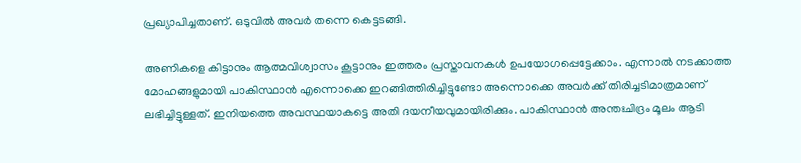പ്രഖ്യാപിച്ചതാണ്. ഒടുവില്‍ അവര്‍ തന്നെ കെട്ടടങ്ങി.

അണികളെ കിട്ടാനും ആത്മവിശ്വാസം കൂട്ടാനും ഇത്തരം പ്രസ്താവനകള്‍ ഉപയോഗപ്പെട്ടേക്കാം. എന്നാല്‍ നടക്കാത്ത മോഹങ്ങളുമായി പാകിസ്ഥാന്‍ എന്നൊക്കെ ഇറങ്ങിത്തിരിച്ചിട്ടുണ്ടോ അന്നൊക്കെ അവര്‍ക്ക് തിരിച്ചടിമാത്രമാണ് ലഭിച്ചിട്ടുള്ളത്. ഇനിയത്തെ അവസ്ഥയാകട്ടെ അതി ദയനീയവുമായിരിക്കും. പാകിസ്ഥാന്‍ അന്തഃചിദ്രം മൂലം ആടി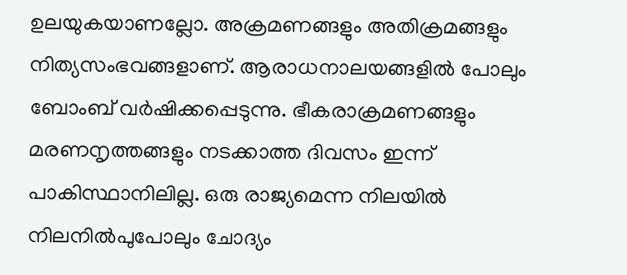ഉലയുകയാണല്ലോ. അക്രമണങ്ങളും അതിക്രമങ്ങളും നിത്യസംഭവങ്ങളാണ്. ആരാധനാലയങ്ങളില്‍ പോലും ബോംബ് വര്‍ഷിക്കപ്പെടുന്നു. ഭീകരാക്രമണങ്ങളും മരണനൃത്തങ്ങളും നടക്കാത്ത ദിവസം ഇന്ന് പാകിസ്ഥാനിലില്ല. ഒരു രാജ്യമെന്ന നിലയില്‍ നിലനില്‍പുപോലും ചോദ്യം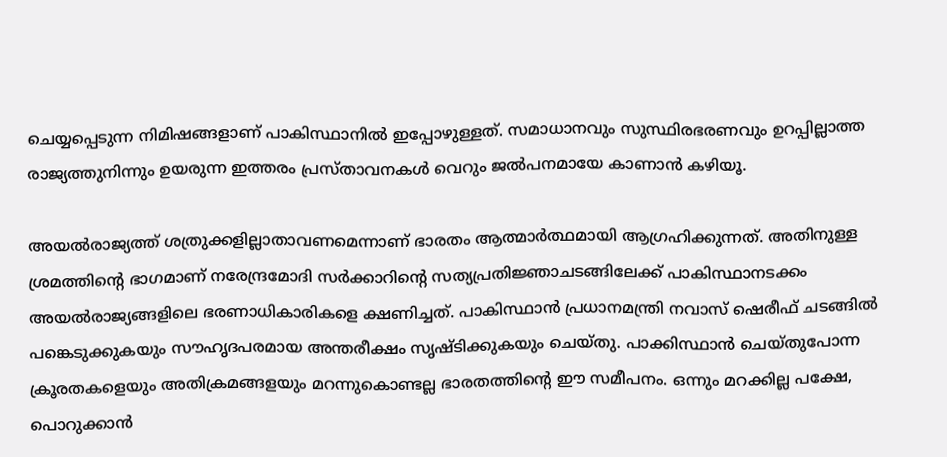ചെയ്യപ്പെടുന്ന നിമിഷങ്ങളാണ് പാകിസ്ഥാനില്‍ ഇപ്പോഴുള്ളത്. സമാധാനവും സുസ്ഥിരഭരണവും ഉറപ്പില്ലാത്ത രാജ്യത്തുനിന്നും ഉയരുന്ന ഇത്തരം പ്രസ്താവനകള്‍ വെറും ജല്‍പനമായേ കാണാന്‍ കഴിയൂ.

അയല്‍രാജ്യത്ത് ശത്രുക്കളില്ലാതാവണമെന്നാണ് ഭാരതം ആത്മാര്‍ത്ഥമായി ആഗ്രഹിക്കുന്നത്. അതിനുള്ള ശ്രമത്തിന്റെ ഭാഗമാണ് നരേന്ദ്രമോദി സര്‍ക്കാറിന്റെ സത്യപ്രതിജ്ഞാചടങ്ങിലേക്ക് പാകിസ്ഥാനടക്കം അയല്‍രാജ്യങ്ങളിലെ ഭരണാധികാരികളെ ക്ഷണിച്ചത്. പാകിസ്ഥാന്‍ പ്രധാനമന്ത്രി നവാസ് ഷെരീഫ് ചടങ്ങില്‍ പങ്കെടുക്കുകയും സൗഹൃദപരമായ അന്തരീക്ഷം സൃഷ്ടിക്കുകയും ചെയ്തു. പാക്കിസ്ഥാന്‍ ചെയ്തുപോന്ന ക്രൂരതകളെയും അതിക്രമങ്ങളയും മറന്നുകൊണ്ടല്ല ഭാരതത്തിന്റെ ഈ സമീപനം. ഒന്നും മറക്കില്ല പക്ഷേ, പൊറുക്കാന്‍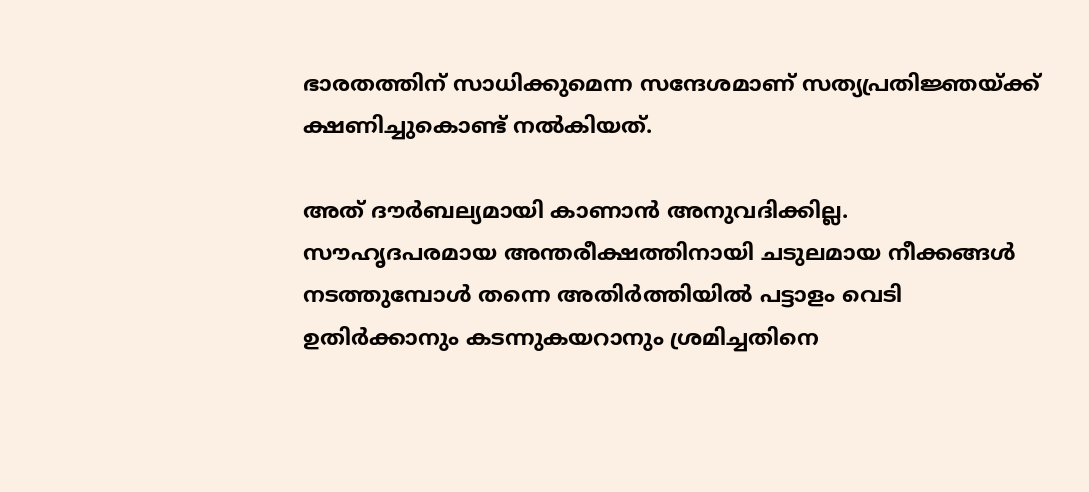ഭാരതത്തിന് സാധിക്കുമെന്ന സന്ദേശമാണ് സത്യപ്രതിജ്ഞയ്‌ക്ക് ക്ഷണിച്ചുകൊണ്ട് നല്‍കിയത്.

അത് ദൗര്‍ബല്യമായി കാണാന്‍ അനുവദിക്കില്ല. സൗഹൃദപരമായ അന്തരീക്ഷത്തിനായി ചടുലമായ നീക്കങ്ങള്‍ നടത്തുമ്പോള്‍ തന്നെ അതിര്‍ത്തിയില്‍ പട്ടാളം വെടി ഉതിര്‍ക്കാനും കടന്നുകയറാനും ശ്രമിച്ചതിനെ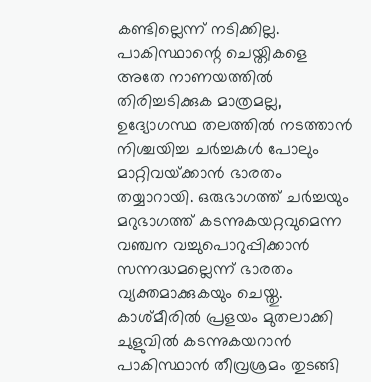കണ്ടില്ലെന്ന് നടിക്കില്ല. പാകിസ്ഥാന്റെ ചെയ്തികളെ അതേ നാണയത്തില്‍ തിരിച്ചടിക്കുക മാത്രമല്ല, ഉദ്യോഗസ്ഥ തലത്തില്‍ നടത്താന്‍ നിശ്ചയിച്ച ചര്‍ച്ചകള്‍ പോലും മാറ്റിവയ്‌ക്കാന്‍ ഭാരതം തയ്യാറായി. ഒരുഭാഗത്ത് ചര്‍ച്ചയും മറുഭാഗത്ത് കടന്നുകയറ്റവുമെന്ന വഞ്ചന വച്ചുപൊറുപ്പിക്കാന്‍ സന്നദ്ധമല്ലെന്ന് ഭാരതം വ്യക്തമാക്കുകയും ചെയ്തു. കാശ്മീരില്‍ പ്രളയം മുതലാക്കി ചുളുവില്‍ കടന്നുകയറാന്‍ പാകിസ്ഥാന്‍ തീവ്രശ്രമം തുടങ്ങി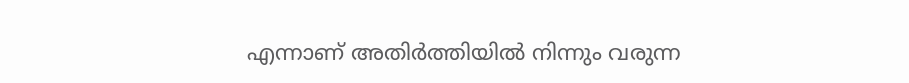എന്നാണ് അതിര്‍ത്തിയില്‍ നിന്നും വരുന്ന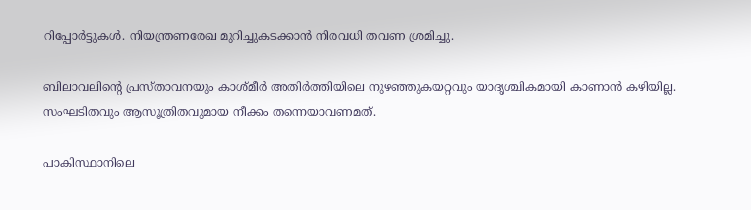റിപ്പോര്‍ട്ടുകള്‍. നിയന്ത്രണരേഖ മുറിച്ചുകടക്കാന്‍ നിരവധി തവണ ശ്രമിച്ചു.

ബിലാവലിന്റെ പ്രസ്താവനയും കാശ്മീര്‍ അതിര്‍ത്തിയിലെ നുഴഞ്ഞുകയറ്റവും യാദൃശ്ചികമായി കാണാന്‍ കഴിയില്ല. സംഘടിതവും ആസൂത്രിതവുമായ നീക്കം തന്നെയാവണമത്.

പാകിസ്ഥാനിലെ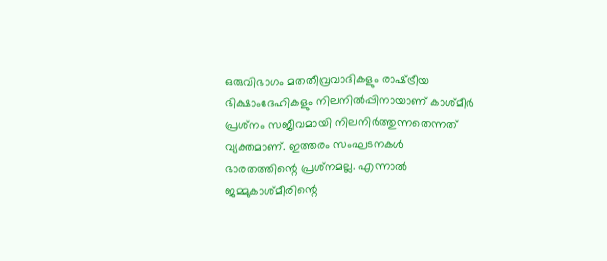ഒരുവിഭാഗം മതതീവ്രവാദികളും രാഷ്‌ട്രീയ ഭിക്ഷാംദേഹികളും നിലനില്‍പ്പിനായാണ് കാശ്മീര്‍ പ്രശ്‌നം സജീവമായി നിലനിര്‍ത്തുന്നതെന്നത് വ്യക്തമാണ്. ഇത്തരം സംഘടനകള്‍ ഭാരതത്തിന്റെ പ്രശ്‌നമല്ല. എന്നാല്‍ ജമ്മുകാശ്മീരിന്റെ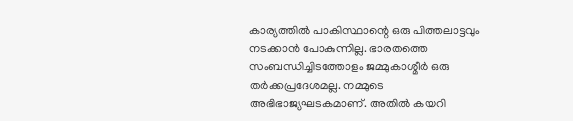കാര്യത്തില്‍ പാകിസ്ഥാന്റെ ഒരു പിത്തലാട്ടവും നടക്കാന്‍ പോകുന്നില്ല. ഭാരതത്തെ സംബന്ധിച്ചിടത്തോളം ജമ്മുകാശ്മീര്‍ ഒരു തര്‍ക്കപ്രദേശമല്ല. നമ്മുടെ അഭിഭാജ്യഘടകമാണ്. അതില്‍ കയറി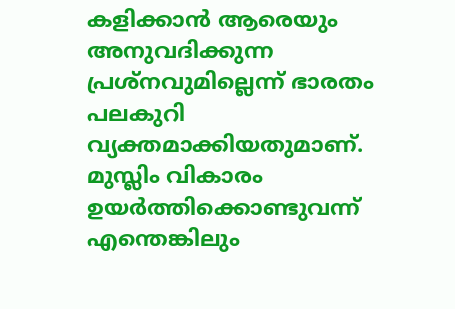കളിക്കാന്‍ ആരെയും അനുവദിക്കുന്ന പ്രശ്‌നവുമില്ലെന്ന് ഭാരതം പലകുറി വ്യക്തമാക്കിയതുമാണ്. മുസ്ലിം വികാരം ഉയര്‍ത്തിക്കൊണ്ടുവന്ന് എന്തെങ്കിലും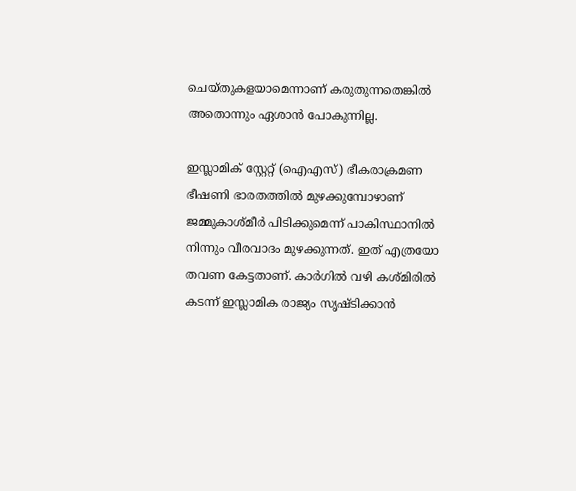ചെയ്തുകളയാമെന്നാണ് കരുതുന്നതെങ്കില്‍ അതൊന്നും ഏശാന്‍ പോകുന്നില്ല.

ഇസ്ലാമിക് സ്റ്റേറ്റ് (ഐഎസ്) ഭീകരാക്രമണ ഭീഷണി ഭാരതത്തില്‍ മുഴക്കുമ്പോഴാണ് ജമ്മുകാശ്മീര്‍ പിടിക്കുമെന്ന് പാകിസ്ഥാനില്‍ നിന്നും വീരവാദം മുഴക്കുന്നത്. ഇത് എത്രയോ തവണ കേട്ടതാണ്. കാര്‍ഗില്‍ വഴി കശ്മിരില്‍ കടന്ന് ഇസ്ലാമിക രാജ്യം സൃഷ്ടിക്കാന്‍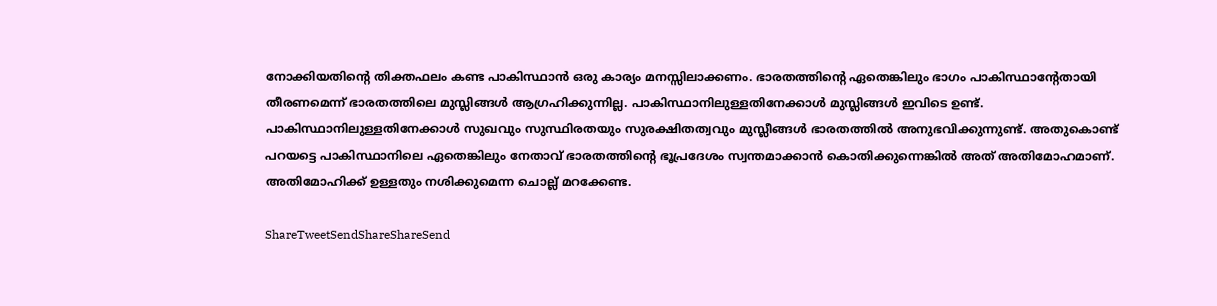നോക്കിയതിന്റെ തിക്തഫലം കണ്ട പാകിസ്ഥാന്‍ ഒരു കാര്യം മനസ്സിലാക്കണം. ഭാരതത്തിന്റെ ഏതെങ്കിലും ഭാഗം പാകിസ്ഥാന്റേതായി തീരണമെന്ന് ഭാരതത്തിലെ മുസ്ലിങ്ങള്‍ ആഗ്രഹിക്കുന്നില്ല. പാകിസ്ഥാനിലുള്ളതിനേക്കാള്‍ മുസ്ലിങ്ങള്‍ ഇവിടെ ഉണ്ട്. പാകിസ്ഥാനിലുള്ളതിനേക്കാള്‍ സുഖവും സുസ്ഥിരതയും സുരക്ഷിതത്വവും മുസ്ലീങ്ങള്‍ ഭാരതത്തില്‍ അനുഭവിക്കുന്നുണ്ട്. അതുകൊണ്ട് പറയട്ടെ പാകിസ്ഥാനിലെ ഏതെങ്കിലും നേതാവ് ഭാരതത്തിന്റെ ഭൂപ്രദേശം സ്വന്തമാക്കാന്‍ കൊതിക്കുന്നെങ്കില്‍ അത് അതിമോഹമാണ്. അതിമോഹിക്ക് ഉള്ളതും നശിക്കുമെന്ന ചൊല്ല് മറക്കേണ്ട.

ShareTweetSendShareShareSend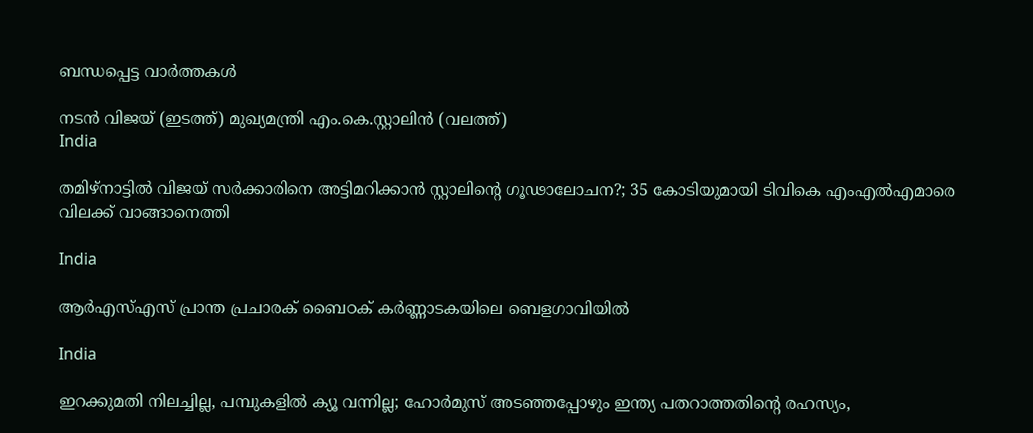ബന്ധപ്പെട്ട വാര്‍ത്തകള്‍

നടന്‍ വിജയ് (ഇടത്ത്) മുഖ്യമന്ത്രി എം.കെ.സ്റ്റാലിന്‍ (വലത്ത്)
India

തമിഴ്‌നാട്ടിൽ വിജയ്‌ സർക്കാരിനെ അട്ടിമറിക്കാൻ സ്റ്റാലിന്റെ ഗൂഢാലോചന?; 35 കോടിയുമായി ടിവികെ എംഎല്‍എമാരെ വിലക്ക് വാങ്ങാനെത്തി

India

ആർഎസ്എസ് പ്രാന്ത പ്രചാരക് ബൈഠക് കര്‍ണ്ണാടകയിലെ ബെളഗാവിയിൽ

India

ഇറക്കുമതി നിലച്ചില്ല, പമ്പുകളിൽ ക്യൂ വന്നില്ല; ഹോർമുസ് അടഞ്ഞപ്പോഴും ഇന്ത്യ പതറാത്തതിന്റെ രഹസ്യം,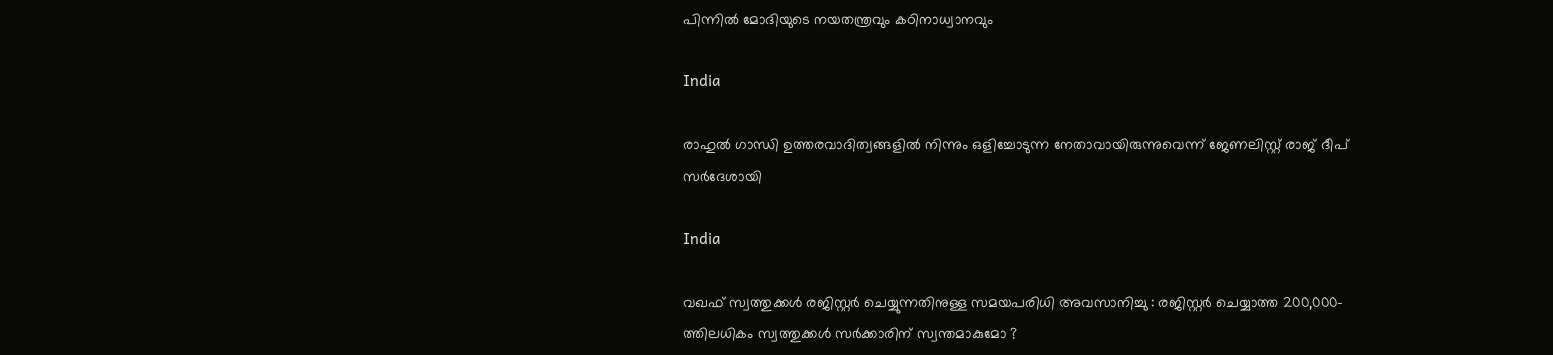പിന്നില്‍ മോദിയുടെ നയതന്ത്രവും കഠിനാധ്വാനവും

India

രാഹുല്‍ ഗാന്ധി ഉത്തരവാദിത്വങ്ങളില്‍ നിന്നും ഒളിച്ചോടുന്ന നേതാവായിരുന്നുവെന്ന് ജേണലിസ്റ്റ് രാജ് ദീപ് സര്‍ദേശായി

India

വഖഫ് സ്വത്തുക്കൾ രജിസ്റ്റർ ചെയ്യുന്നതിനുള്ള സമയപരിധി അവസാനിച്ചു : രജിസ്റ്റർ ചെയ്യാത്ത 200,000-ത്തിലധികം സ്വത്തുക്കൾ സർക്കാരിന് സ്വന്തമാകുമോ ?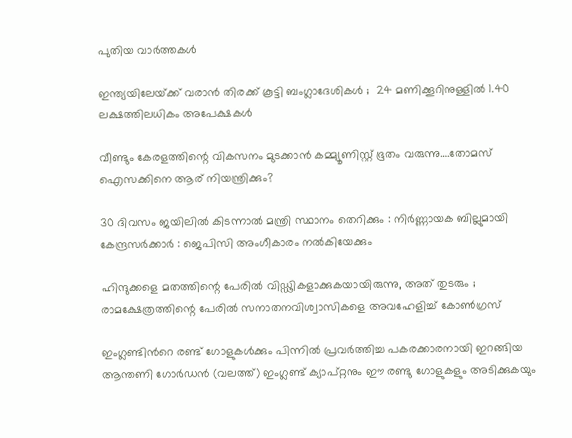പുതിയ വാര്‍ത്തകള്‍

ഇന്ത്യയിലേയ്‌ക്ക് വരാൻ തിരക്ക് കൂട്ടി ബംഗ്ലാദേശികൾ ;  24 മണിക്കൂറിനുള്ളിൽ 1.40 ലക്ഷത്തിലധികം അപേക്ഷകൾ

വീണ്ടും കേരളത്തിന്റെ വികസനം മുടക്കാന്‍ കമ്മ്യൂണിസ്റ്റ് ഭൂതം വരുന്നു….തോമസ് ഐസക്കിനെ ആര് നിയന്ത്രിക്കും?

30 ദിവസം ജയിലിൽ കിടന്നാൽ മന്ത്രി സ്ഥാനം തെറിക്കും : നിർണ്ണായക ബില്ലുമായി കേന്ദ്രസർക്കാർ : ജെപിസി അംഗീകാരം നൽകിയേക്കും

ഹിന്ദുക്കളെ മതത്തിന്റെ പേരിൽ വിഡ്ഢികളാക്കുകയായിരുന്നു, അത് തുടരും ; രാമക്ഷേത്രത്തിന്റെ പേരിൽ സനാതനവിശ്വാസികളെ അവഹേളിച്ച് കോൺഗ്രസ്

ഇംഗ്ലണ്ടിന്‍റെ രണ്ട് ഗോളുകള്‍ക്കും പിന്നില്‍ പ്രവര്‍ത്തിച്ച പകരക്കാരനായി ഇറങ്ങിയ ആന്തണി ഗോര്‍ഡന്‍ (വലത്ത്) ഇംഗ്ലണ്ട് ക്യാപ്റ്റനും ഈ രണ്ടു ഗോളുകളും അടിക്കുകയും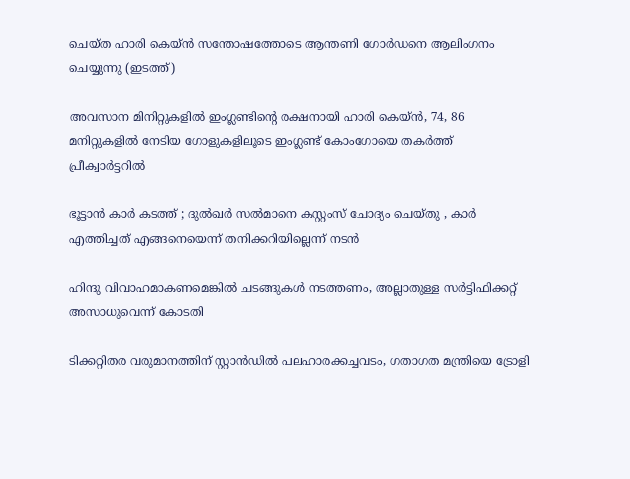ചെയ്ത ഹാരി കെയ്ന്‍ സന്തോഷത്തോടെ ആന്തണി ഗോര്‍ഡനെ ആലിംഗനം ചെയ്യുന്നു (ഇടത്ത്)

അവസാന മിനിറ്റുകളില്‍ ഇംഗ്ലണ്ടിന്റെ രക്ഷനായി ഹാരി കെയ്ന്‍, 74, 86 മനിറ്റുകളില്‍ നേടിയ ഗോളുകളിലൂടെ ഇംഗ്ലണ്ട് കോംഗോയെ തകര്‍ത്ത് പ്രീക്വാര്‍ട്ടറില്‍

ഭൂട്ടാന്‍ കാര്‍ കടത്ത് ; ദുല്‍ഖര്‍ സല്‍മാനെ കസ്റ്റംസ് ചോദ്യം ചെയ്തു , കാർ എത്തിച്ചത് എങ്ങനെയെന്ന് തനിക്കറിയില്ലെന്ന് നടൻ

ഹിന്ദു വിവാഹമാകണമെങ്കില്‍ ചടങ്ങുകള്‍ നടത്തണം, അല്ലാതുള്ള സര്‍ട്ടിഫിക്കറ്റ് അസാധുവെന്ന് കോടതി

ടിക്കറ്റിതര വരുമാനത്തിന് സ്റ്റാന്‍ഡില്‍ പലഹാരക്കച്ചവടം, ഗതാഗത മന്ത്രിയെ ട്രോളി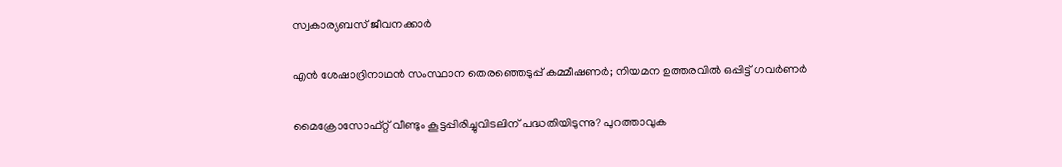സ്വകാര്യബസ് ജീവനക്കാര്‍

എൻ ശേഷാദ്രിനാഥൻ സംസ്ഥാന തെരഞ്ഞെടുപ്പ് കമ്മീഷണർ; നിയമന ഉത്തരവിൽ ഒപ്പിട്ട് ഗവർണർ

മൈക്രോസോഫ്റ്റ് വീണ്ടും കൂട്ടപ്പിരിച്ചുവിടലിന് പദ്ധതിയിടുന്നു? പുറത്താവുക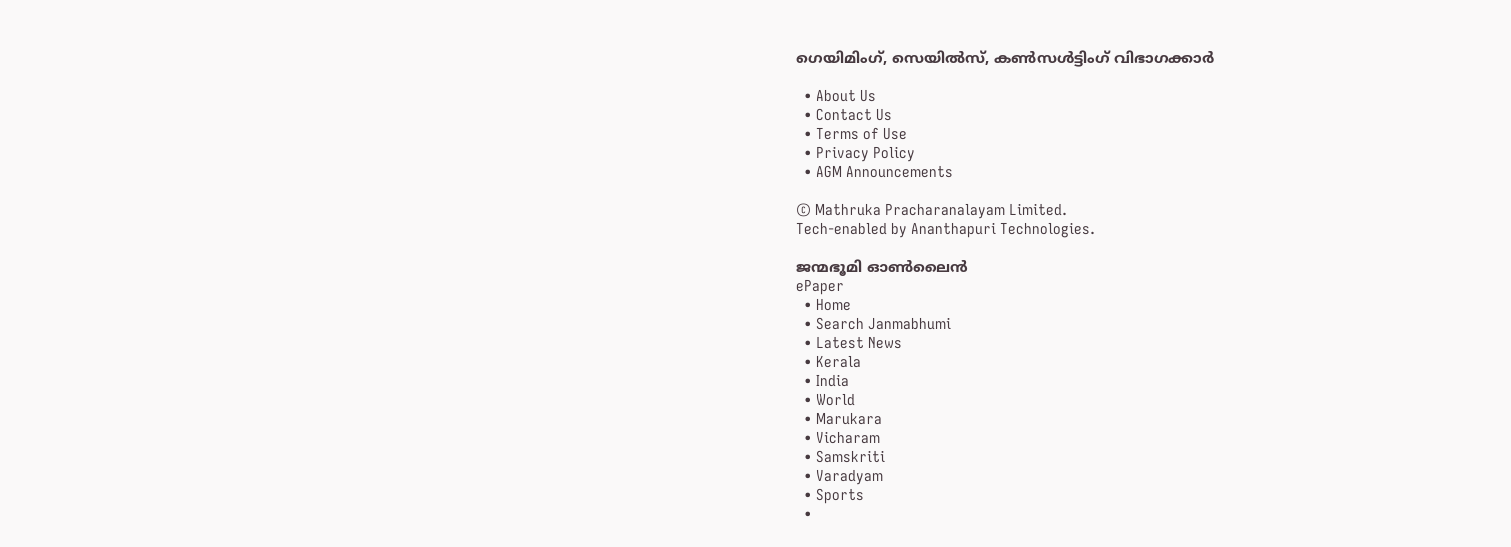ഗെയിമിംഗ്, സെയില്‍സ്, കണ്‍സള്‍ട്ടിംഗ് വിഭാഗക്കാര്‍

  • About Us
  • Contact Us
  • Terms of Use
  • Privacy Policy
  • AGM Announcements

© Mathruka Pracharanalayam Limited.
Tech-enabled by Ananthapuri Technologies.

ജന്മഭൂമി ഓണ്‍ലൈന്‍
ePaper
  • Home
  • Search Janmabhumi
  • Latest News
  • Kerala
  • India
  • World
  • Marukara
  • Vicharam
  • Samskriti
  • Varadyam
  • Sports
  •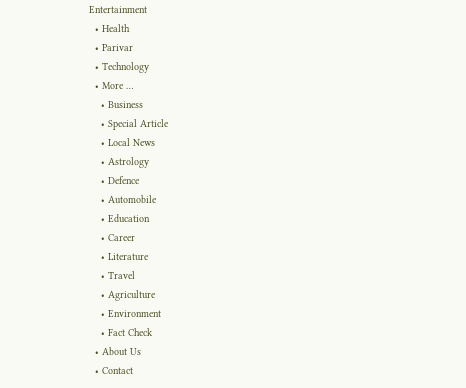Entertainment
  • Health
  • Parivar
  • Technology
  • More …
    • Business
    • Special Article
    • Local News
    • Astrology
    • Defence
    • Automobile
    • Education
    • Career
    • Literature
    • Travel
    • Agriculture
    • Environment
    • Fact Check
  • About Us
  • Contact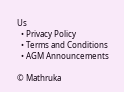Us
  • Privacy Policy
  • Terms and Conditions
  • AGM Announcements

© Mathruka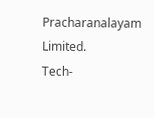Pracharanalayam Limited.
Tech-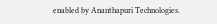enabled by Ananthapuri Technologies.